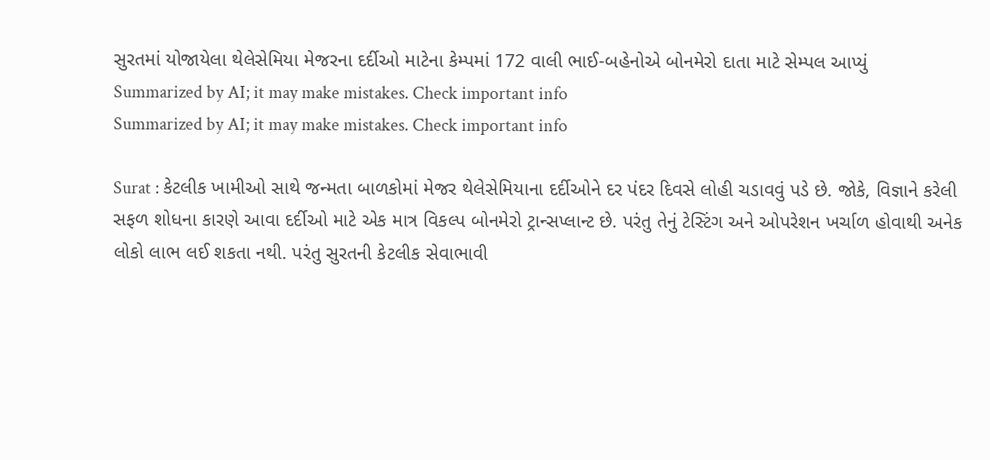સુરતમાં યોજાયેલા થેલેસેમિયા મેજરના દર્દીઓ માટેના કેમ્પમાં 172 વાલી ભાઈ-બહેનોએ બોનમેરો દાતા માટે સેમ્પલ આપ્યું
Summarized by AI; it may make mistakes. Check important info
Summarized by AI; it may make mistakes. Check important info

Surat : કેટલીક ખામીઓ સાથે જન્મતા બાળકોમાં મેજર થેલેસેમિયાના દર્દીઓને દર પંદર દિવસે લોહી ચડાવવું પડે છે. જોકે, વિજ્ઞાને કરેલી સફળ શોધના કારણે આવા દર્દીઓ માટે એક માત્ર વિકલ્પ બોનમેરો ટ્રાન્સપ્લાન્ટ છે. પરંતુ તેનું ટેસ્ટિંગ અને ઓપરેશન ખર્ચાળ હોવાથી અનેક લોકો લાભ લઈ શકતા નથી. પરંતુ સુરતની કેટલીક સેવાભાવી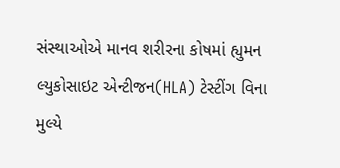સંસ્થાઓએ માનવ શરીરના કોષમાં હ્યુમન લ્યુકોસાઇટ એન્ટીજન(HLA) ટેસ્ટીંગ વિના મુલ્યે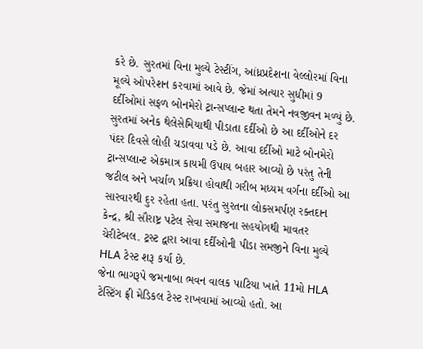કરે છે. સુરતમાં વિના મુલ્યે ટેસ્ટીંગ, આંધ્રપ્રદેશના વેલ્લોરમાં વિના મૂલ્યે ઓપરેશન કરવામાં આવે છે. જેમાં અત્યાર સુધીમાં 9 દર્દીઓમાં સફળ બોનમેરો ટ્રાન્સપ્લાન્ટ થતા તેમને નવજીવન મળ્યું છે.
સુરતમાં અનેક થેલેસેમિયાથી પીડાતા દર્દીઓ છે આ દર્દીઓને દર પંદર દિવસે લોહી ચડાવવા પડે છે. આવા દર્દીઓ માટે બોનમેરો ટ્રાન્સપ્લાન્ટ એકમાત્ર કાયમી ઉપાય બહાર આવ્યો છે પરંતુ તેની જટીલ અને ખર્ચાળ પ્રક્રિયા હોવાથી ગરીબ મધ્યમ વર્ગના દર્દીઓ આ સારવારથી દુર રહેતા હતા. પરંતુ સુરતના લોકસમર્પણ રક્તદાન કેન્દ્ર, શ્રી સૌરાષ્ટ્ર પટેલ સેવા સમાજના સહયોગથી માવતર ચેરીટેબલ. ટ્રસ્ટ દ્વારા આવા દર્દીઓની પીડા સમજીને વિના મુલ્યે HLA ટેસ્ટ શરૂ કર્યા છે.
જેના ભાગરૂપે જમનાબા ભવન વાલક પાટિયા ખાતે 11મો HLA ટેસ્ટિંગ ફ્રી મેડિકલ ટેસ્ટ રાખવામાં આવ્યો હતો. આ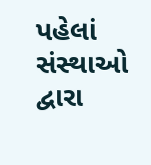પહેલાં સંસ્થાઓ દ્વારા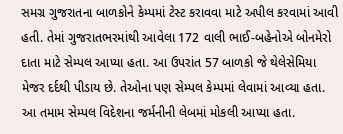સમગ્ર ગુજરાતના બાળકોને કેમ્પમાં ટેસ્ટ કરાવવા માટે અપીલ કરવામાં આવી હતી. તેમાં ગુજરાતભરમાંથી આવેલા 172 વાલી ભાઈ-બહેનોએ બોનમેરો દાતા માટે સેમ્પલ આપ્યા હતા. આ ઉપરાંત 57 બાળકો જે થેલેસેમિયા મેજર દર્દથી પીડાય છે. તેઓના પણ સેમ્પલ કેમ્પમાં લેવામાં આવ્યા હતા. આ તમામ સેમ્પલ વિદેશના જર્મનીની લેબમાં મોકલી આપ્યા હતા.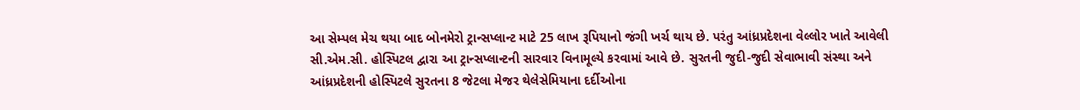આ સેમ્પલ મેચ થયા બાદ બોનમેરો ટ્રાન્સપ્લાન્ટ માટે 25 લાખ રૂપિયાનો જંગી ખર્ચ થાય છે. પરંતુ આંધ્રપ્રદેશના વેલ્લોર ખાતે આવેલી સી.એમ.સી. હોસ્પિટલ દ્વારા આ ટ્રાન્સપ્લાન્ટની સારવાર વિનામૂલ્યે કરવામાં આવે છે. સુરતની જુદી-જુદી સેવાભાવી સંસ્થા અને આંધ્રપ્રદેશની હોસ્પિટલે સુરતના 8 જેટલા મેજર થેલેસેમિયાના દર્દીઓના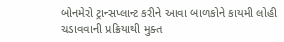બોનમેરો ટ્રાન્સપ્લાન્ટ કરીને આવા બાળકોને કાયમી લોહી ચડાવવાની પ્રક્રિયાથી મુક્ત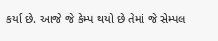કર્યા છે. આજે જે કેમ્પ થયો છે તેમાં જે સેમ્પલ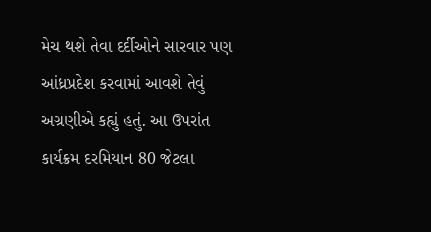મેચ થશે તેવા દર્દીઓને સારવાર પણ આંધ્રપ્રદેશ કરવામાં આવશે તેવું અગ્રણીએ કહ્યું હતું. આ ઉપરાંત કાર્યક્રમ દરમિયાન 80 જેટલા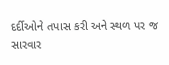દર્દીઓને તપાસ કરી અને સ્થળ પર જ સારવાર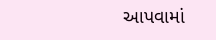આપવામાં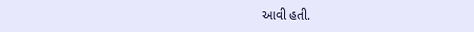આવી હતી.